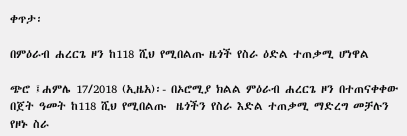ቀጥታ፡

በምዕራብ ሐረርጌ ዞን ከ118 ሺህ የሚበልጡ ዜጎች የስራ ዕድል ተጠቃሚ ሆነዋል

ጭሮ ፤ሐምሌ 17/2018 (ኢዜአ)፡- በኦሮሚያ ክልል ምዕራብ ሐረርጌ ዞን በተጠናቀቀው በጀት ዓመት ከ118 ሺህ የሚበልጡ  ዜጎችን የስራ እድል ተጠቃሚ ማድረግ መቻሉን የዞኑ ስራ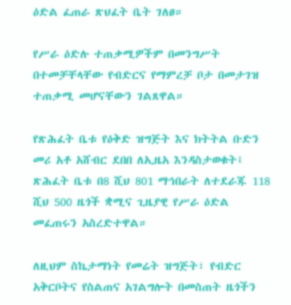ዕድል ፈጠራ ጽህፈት ቤት ገለፀ።

የሥራ ዕድሉ ተጠቃሚዎችም በመንግሥት በተመቻቸላቸው የብድርና የማምረቻ ቦታ በመታገዝ ተጠቃሚ መሆናቸውን ገልጸዋል።

የጽሕፈት ቤቱ የዕቅድ ዝግጅት እና ክትትል ቡድን መሪ አቶ አሸብር ደበበ ለኢዜአ እንዳስታወቁት፤ ጽሕፈት ቤቱ በ8 ሺህ 801 ማኅበራት ለተደራጁ 118 ሺህ 500 ዜጎች ቋሚና ጊዜያዊ የሥራ ዕድል መፈጠሩን አስረድተዋል።

ለዚህም ስኬታማነት የመሬት ዝግጅት፣ የብድር አቅርቦትና የስልጠና አገልግሎት በመስጠት ዜጎችን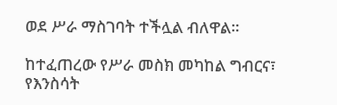ወደ ሥራ ማስገባት ተችሏል ብለዋል።

ከተፈጠረው የሥራ መስክ መካከል ግብርና፣ የእንስሳት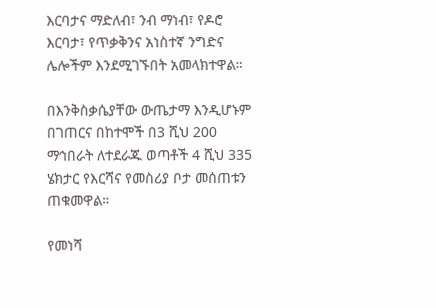እርባታና ማድለብ፣ ንብ ማነብ፣ የዶሮ እርባታ፣ የጥቃቅንና አነስተኛ ንግድና ሌሎችም እንደሚገኙበት አመላክተዋል።

በእንቅስቃሴያቸው ውጤታማ እንዲሆኑም በገጠርና በከተሞች በ3 ሺህ 200 ማኅበራት ለተደራጁ ወጣቶች 4 ሺህ 335 ሄክታር የእርሻና የመስሪያ ቦታ መሰጠቱን ጠቁመዋል።

የመነሻ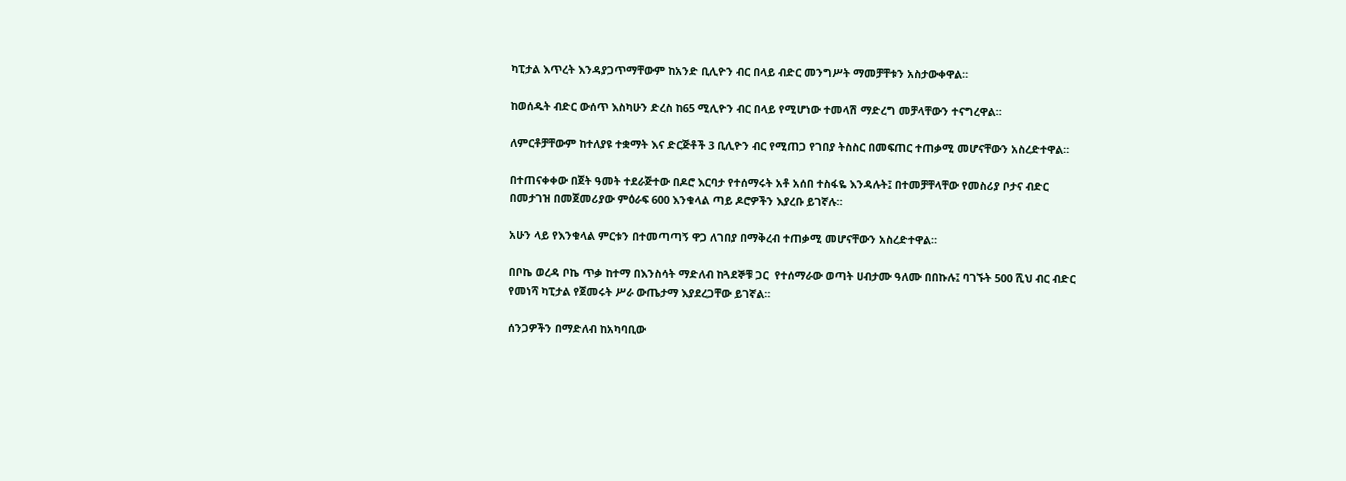ካፒታል እጥረት እንዳያጋጥማቸውም ከአንድ ቢሊዮን ብር በላይ ብድር መንግሥት ማመቻቸቱን አስታውቀዋል።

ከወሰዱት ብድር ውሰጥ እስካሁን ድረስ ከ65 ሚሊዮን ብር በላይ የሚሆነው ተመላሽ ማድረግ መቻላቸውን ተናግረዋል።

ለምርቶቻቸውም ከተለያዩ ተቋማት እና ድርጅቶች 3 ቢሊዮን ብር የሚጠጋ የገበያ ትስስር በመፍጠር ተጠቃሚ መሆናቸውን አስረድተዋል።

በተጠናቀቀው በጀት ዓመት ተደራጅተው በዶሮ እርባታ የተሰማሩት አቶ አሰበ ተስፋዬ እንዳሉት፤ በተመቻቸላቸው የመስሪያ ቦታና ብድር በመታገዝ በመጀመሪያው ምዕራፍ 600 እንቁላል ጣይ ዶሮዎችን እያረቡ ይገኛሉ።

አሁን ላይ የእንቁላል ምርቱን በተመጣጣኝ ዋጋ ለገበያ በማቅረብ ተጠቃሚ መሆናቸውን አስረድተዋል።

በቦኬ ወረዳ ቦኬ ጥቃ ከተማ በእንስሳት ማድለብ ከጓደኞቹ ጋር  የተሰማራው ወጣት ሀብታሙ ዓለሙ በበኩሉ፤ ባገኙት 500 ሺህ ብር ብድር የመነሻ ካፒታል የጀመሩት ሥራ ውጤታማ እያደረጋቸው ይገኛል።

ሰንጋዎችን በማድለብ ከአካባቢው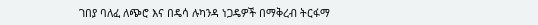ገበያ ባለፈ ለጭሮ እና በዴሳ ሉካንዳ ነጋዴዎች በማቅረብ ትርፋማ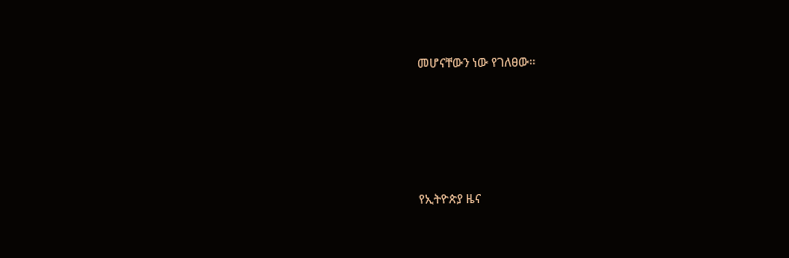መሆናቸውን ነው የገለፀው።





የኢትዮጵያ ዜና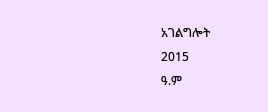አገልግሎት
2015
ዓ.ም